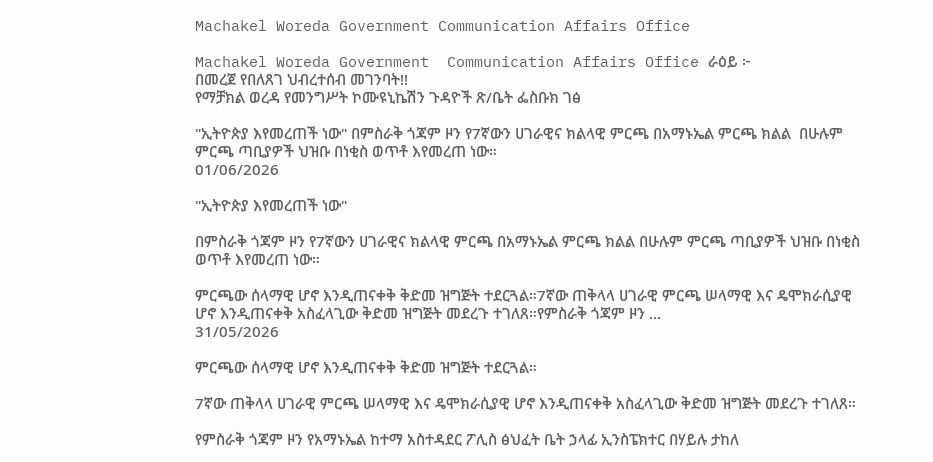Machakel Woreda Government Communication Affairs Office

Machakel Woreda Government  Communication Affairs Office ራዕይ ፦
በመረጀ የበለጸገ ህብረተሰብ መገንባት!!
የማቻክል ወረዳ የመንግሥት ኮሙዩኒኬሽን ጉዳዮች ጽ/ቤት ፌስቡክ ገፅ

"ኢትዮጵያ እየመረጠች ነው" በምስራቅ ጎጃም ዞን የ7ኛውን ሀገራዊና ክልላዊ ምርጫ በአማኑኤል ምርጫ ክልል  በሁሉም ምርጫ ጣቢያዎች ህዝቡ በነቂስ ወጥቶ እየመረጠ ነው።
01/06/2026

"ኢትዮጵያ እየመረጠች ነው"

በምስራቅ ጎጃም ዞን የ7ኛውን ሀገራዊና ክልላዊ ምርጫ በአማኑኤል ምርጫ ክልል በሁሉም ምርጫ ጣቢያዎች ህዝቡ በነቂስ ወጥቶ እየመረጠ ነው።

ምርጫው ሰላማዊ ሆኖ እንዲጠናቀቅ ቅድመ ዝግጅት ተደርጓል።7ኛው ጠቅላላ ሀገራዊ ምርጫ ሠላማዊ እና ዴሞክራሲያዊ ሆኖ እንዲጠናቀቅ አስፈላጊው ቅድመ ዝግጅት መደረጉ ተገለጸ።የምስራቅ ጎጃም ዞን ...
31/05/2026

ምርጫው ሰላማዊ ሆኖ እንዲጠናቀቅ ቅድመ ዝግጅት ተደርጓል።

7ኛው ጠቅላላ ሀገራዊ ምርጫ ሠላማዊ እና ዴሞክራሲያዊ ሆኖ እንዲጠናቀቅ አስፈላጊው ቅድመ ዝግጅት መደረጉ ተገለጸ።

የምስራቅ ጎጃም ዞን የአማኑኤል ከተማ አስተዳደር ፖሊስ ፅህፈት ቤት ኃላፊ ኢንስፔክተር በሃይሉ ታከለ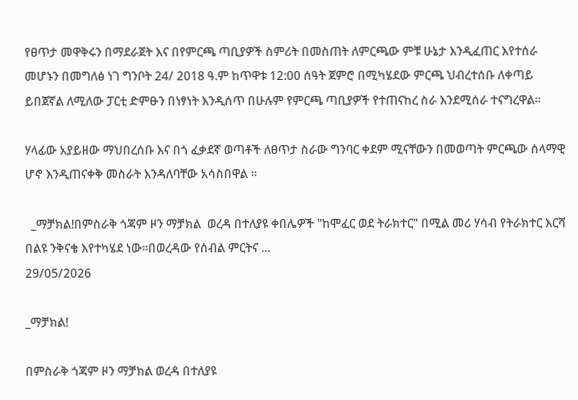የፀጥታ መዋቅሩን በማደራጀት እና በየምርጫ ጣቢያዎች ስምሪት በመስጠት ለምርጫው ምቹ ሁኔታ እንዲፈጠር እየተሰራ መሆኑን በመግለፅ ነገ ግንቦት 24/ 2018 ዓ.ም ከጥዋቱ 12:00 ሰዓት ጀምሮ በሚካሄደው ምርጫ ህብረተሰቡ ለቀጣይ ይበጀኛል ለሚለው ፓርቲ ድምፁን በነፃነት እንዲሰጥ በሁሉም የምርጫ ጣቢያዎች የተጠናከረ ስራ እንደሚሰራ ተናግረዋል።

ሃላፊው አያይዘው ማህበረሰቡ እና በጎ ፈቃደኛ ወጣቶች ለፀጥታ ስራው ግንባር ቀደም ሚናቸውን በመወጣት ምርጫው ሰላማዊ ሆኖ እንዲጠናቀቅ መስራት እንዳለባቸው አሳስበዋል ።

  _ማቻክል!በምስራቅ ጎጃም ዞን ማቻክል  ወረዳ በተለያዩ ቀበሌዎች "ከሞፈር ወደ ትራክተር" በሚል መሪ ሃሳብ የትራክተር እርሻ በልዩ ንቅናቄ እየተካሄደ ነው።በወረዳው የሰብል ምርትና ...
29/05/2026

_ማቻክል!

በምስራቅ ጎጃም ዞን ማቻክል ወረዳ በተለያዩ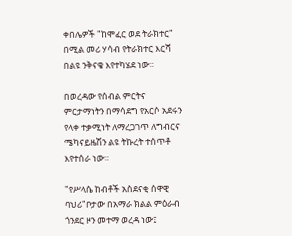ቀበሌዎች "ከሞፈር ወደ ትራክተር" በሚል መሪ ሃሳብ የትራክተር እርሻ በልዩ ንቅናቄ እየተካሄደ ነው።

በወረዳው የሰብል ምርትና ምርታማነትን በማሳደግ የአርሶ አደሩን የላቀ ተቃሚነት ለማረጋገጥ ለግብርና ሜካናይዜሽን ልዩ ትኩረት ተሰጥቶ እየተሰራ ነው።

"የሥላሴ ከብቶች አስደናቂ ሰዋዊ ባህሪ"ቦታው በአማራ ክልል ምዕራብ ጎንደር ዞን መተማ ወረዳ ነው፤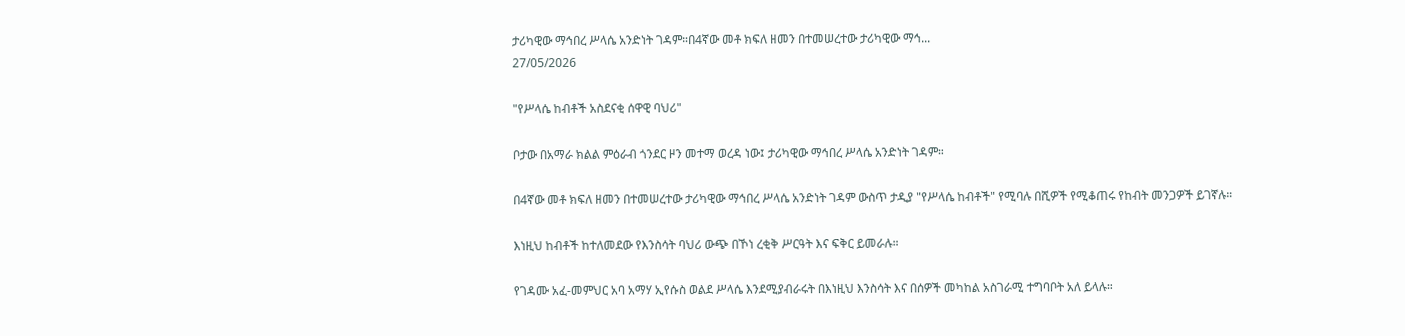ታሪካዊው ማኅበረ ሥላሴ አንድነት ገዳም።በ4ኛው መቶ ክፍለ ዘመን በተመሠረተው ታሪካዊው ማኅ...
27/05/2026

"የሥላሴ ከብቶች አስደናቂ ሰዋዊ ባህሪ"

ቦታው በአማራ ክልል ምዕራብ ጎንደር ዞን መተማ ወረዳ ነው፤ ታሪካዊው ማኅበረ ሥላሴ አንድነት ገዳም።

በ4ኛው መቶ ክፍለ ዘመን በተመሠረተው ታሪካዊው ማኅበረ ሥላሴ አንድነት ገዳም ውስጥ ታዲያ "የሥላሴ ከብቶች" የሚባሉ በሺዎች የሚቆጠሩ የከብት መንጋዎች ይገኛሉ።

እነዚህ ከብቶች ከተለመደው የእንስሳት ባህሪ ውጭ በኾነ ረቂቅ ሥርዓት እና ፍቅር ይመራሉ።

የገዳሙ አፈ-መምህር አባ አማሃ ኢየሱስ ወልደ ሥላሴ እንደሚያብራሩት በእነዚህ እንስሳት እና በሰዎች መካከል አስገራሚ ተግባቦት አለ ይላሉ።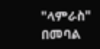"ላምራስ" በመባል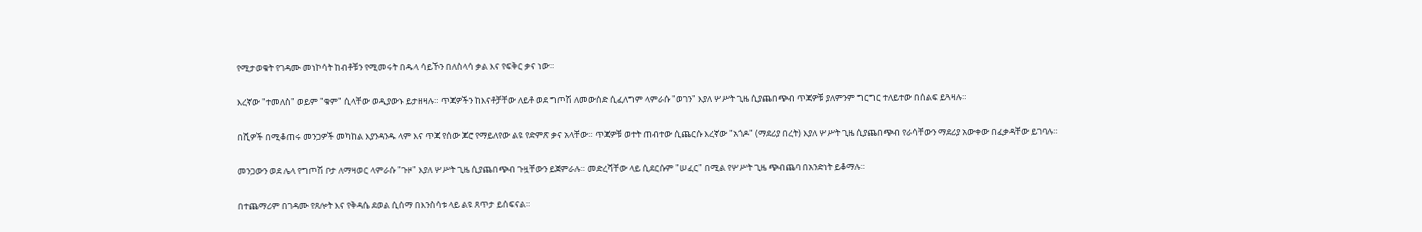የሚታወቁት የገዳሙ መነኮሳት ከብቶቹን የሚመሩት በዱላ ሳይኾን በለስላሳ ቃል እና የፍቅር ቃና ነው።

እረኛው "ተመለስ" ወይም "ቁም" ሲላቸው ወዲያውኑ ይታዘዛሉ። ጥጃዎችን ከእናቶቻቸው ለይቶ ወደ ግጦሽ ለመውሰድ ሲፈለግም ላምራሱ "ወገን" እያለ ሦሥት ጊዜ ሲያጨበጭብ ጥጃዎቹ ያለምንም ግርግር ተለይተው በሰልፍ ይጓዛሉ።

በሺዎች በሚቆጠሩ መንጋዎች መካከል እያንዳንዱ ላም እና ጥጃ የሰው ጆሮ የማይለየው ልዩ የድምጽ ቃና አላቸው። ጥጃዎቹ ወተት ጠብተው ሲጨርሱ እረኛው "አጎዶ" (ማደሪያ በረት) እያለ ሦሥት ጊዜ ሲያጨበጭብ የራሳቸውን ማደሪያ አውቀው በፈቃዳቸው ይገባሉ።

መንጋውን ወደ ሌላ የግጦሽ ቦታ ለማዛወር ላምራሱ "ጉዞ" እያለ ሦሥት ጊዜ ሲያጨበጭብ ጉዟቸውን ይጀምራሉ። መድረሻቸው ላይ ሲደርሱም "ሠፈር" በሚል የሦሥት ጊዜ ጭብጨባ በአንድነት ይቆማሉ።

በተጨማሪም በገዳሙ የጸሎት እና የቅዳሴ ደወል ሲሰማ በእንስሳቱ ላይ ልዩ ጸጥታ ይሰፍናል።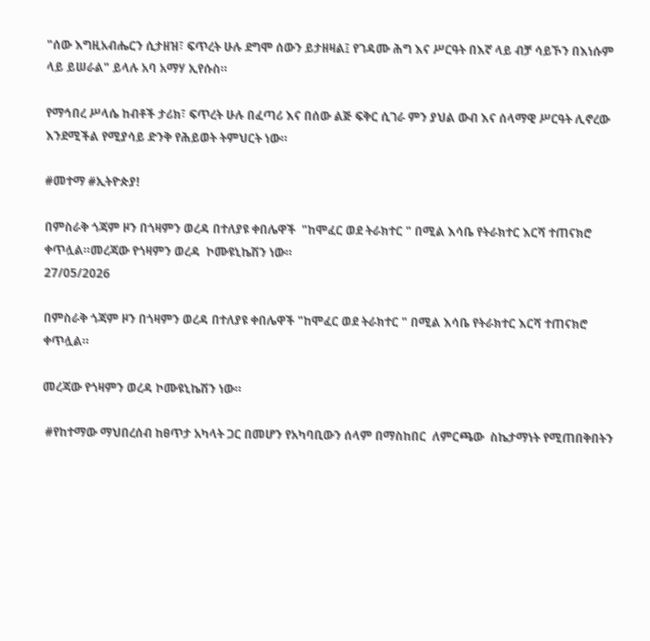"ሰው እግዚአብሔርን ሲታዘዝ፣ ፍጥረት ሁሉ ደግሞ ሰውን ይታዘዛል፤ የገዳሙ ሕግ እና ሥርዓት በእኛ ላይ ብቻ ሳይኾን በእነሱም ላይ ይሠራል" ይላሉ አባ አማሃ ኢየሱስ።

የማኅበረ ሥላሴ ከብቶች ታሪክ፣ ፍጥረት ሁሉ በፈጣሪ እና በሰው ልጅ ፍቅር ሲገራ ምን ያህል ውብ እና ሰላማዊ ሥርዓት ሊኖረው እንደሚችል የሚያሳይ ድንቅ የሕይወት ትምህርት ነው።

#መተማ #ኢትዮጵያ!

በምስራቅ ጎጃም ዞን በጎዛምን ወረዳ በተለያዩ ቀበሌዋች  "ከሞፈር ወደ ትራክተር " በሚል እሳቤ የትራክተር እርሻ ተጠናክሮ ቀጥሏል።መረጃው የጎዛምን ወረዳ  ኮሙዩኒኬሽን ነው።
27/05/2026

በምስራቅ ጎጃም ዞን በጎዛምን ወረዳ በተለያዩ ቀበሌዋች "ከሞፈር ወደ ትራክተር " በሚል እሳቤ የትራክተር እርሻ ተጠናክሮ ቀጥሏል።

መረጃው የጎዛምን ወረዳ ኮሙዩኒኬሽን ነው።

 #የከተማው ማህበረሰብ ከፀጥታ አካላት ጋር በመሆን የአካባቢውን ሰላም በማስከበር  ለምርጫው  ስኬታማነት የሚጠበቅበትን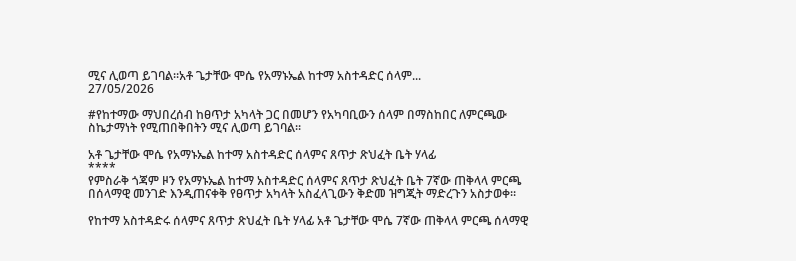ሚና ሊወጣ ይገባል።አቶ ጌታቸው ሞሴ የአማኑኤል ከተማ አስተዳድር ሰላም...
27/05/2026

#የከተማው ማህበረሰብ ከፀጥታ አካላት ጋር በመሆን የአካባቢውን ሰላም በማስከበር ለምርጫው ስኬታማነት የሚጠበቅበትን ሚና ሊወጣ ይገባል።

አቶ ጌታቸው ሞሴ የአማኑኤል ከተማ አስተዳድር ሰላምና ጸጥታ ጽህፈት ቤት ሃላፊ
****
የምስራቅ ጎጃም ዞን የአማኑኤል ከተማ አስተዳድር ሰላምና ጸጥታ ጽህፈት ቤት 7ኛው ጠቅላላ ምርጫ በሰላማዊ መንገድ እንዲጠናቀቅ የፀጥታ አካላት አስፈላጊውን ቅድመ ዝግጂት ማድረጉን አስታወቀ።

የከተማ አስተዳድሩ ሰላምና ጸጥታ ጽህፈት ቤት ሃላፊ አቶ ጌታቸው ሞሴ 7ኛው ጠቅላላ ምርጫ ሰላማዊ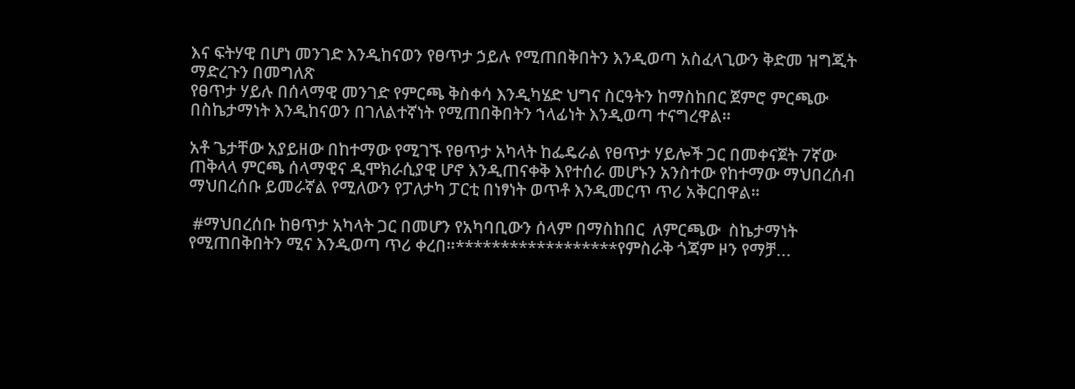እና ፍትሃዊ በሆነ መንገድ እንዲከናወን የፀጥታ ኃይሉ የሚጠበቅበትን እንዲወጣ አስፈላጊውን ቅድመ ዝግጂት ማድረጉን በመግለጽ
የፀጥታ ሃይሉ በሰላማዊ መንገድ የምርጫ ቅስቀሳ እንዲካሄድ ህግና ስርዓትን ከማስከበር ጀምሮ ምርጫው በስኬታማነት እንዲከናወን በገለልተኛነት የሚጠበቅበትን ኀላፊነት እንዲወጣ ተናግረዋል።

አቶ ጌታቸው አያይዘው በከተማው የሚገኙ የፀጥታ አካላት ከፌዴራል የፀጥታ ሃይሎች ጋር በመቀናጀት 7ኛው ጠቅላላ ምርጫ ሰላማዊና ዲሞክራሲያዊ ሆኖ እንዲጠናቀቅ እየተሰራ መሆኑን አንስተው የከተማው ማህበረሰብ ማህበረሰቡ ይመራኛል የሚለውን የፓለታካ ፓርቲ በነፃነት ወጥቶ እንዲመርጥ ጥሪ አቅርበዋል።

 #ማህበረሰቡ ከፀጥታ አካላት ጋር በመሆን የአካባቢውን ሰላም በማስከበር  ለምርጫው  ስኬታማነት የሚጠበቅበትን ሚና እንዲወጣ ጥሪ ቀረበ።******************የምስራቅ ጎጃም ዞን የማቻ...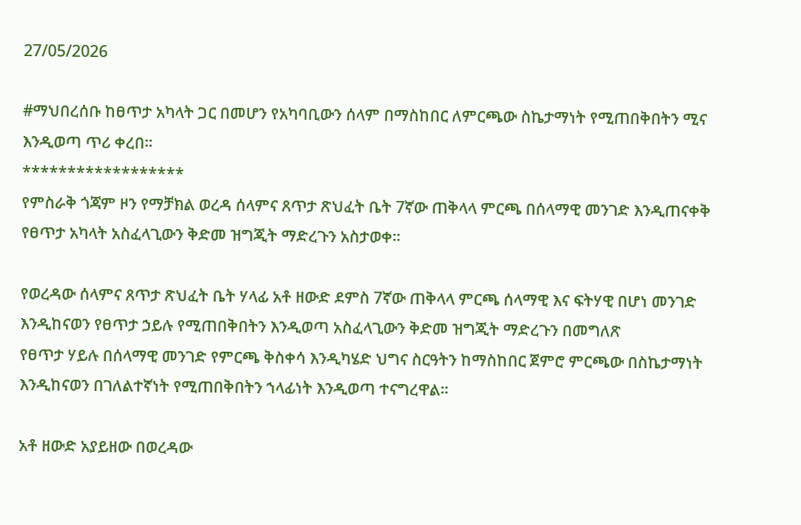27/05/2026

#ማህበረሰቡ ከፀጥታ አካላት ጋር በመሆን የአካባቢውን ሰላም በማስከበር ለምርጫው ስኬታማነት የሚጠበቅበትን ሚና እንዲወጣ ጥሪ ቀረበ።
******************
የምስራቅ ጎጃም ዞን የማቻክል ወረዳ ሰላምና ጸጥታ ጽህፈት ቤት 7ኛው ጠቅላላ ምርጫ በሰላማዊ መንገድ እንዲጠናቀቅ የፀጥታ አካላት አስፈላጊውን ቅድመ ዝግጂት ማድረጉን አስታወቀ።

የወረዳው ሰላምና ጸጥታ ጽህፈት ቤት ሃላፊ አቶ ዘውድ ደምስ 7ኛው ጠቅላላ ምርጫ ሰላማዊ እና ፍትሃዊ በሆነ መንገድ እንዲከናወን የፀጥታ ኃይሉ የሚጠበቅበትን እንዲወጣ አስፈላጊውን ቅድመ ዝግጂት ማድረጉን በመግለጽ
የፀጥታ ሃይሉ በሰላማዊ መንገድ የምርጫ ቅስቀሳ እንዲካሄድ ህግና ስርዓትን ከማስከበር ጀምሮ ምርጫው በስኬታማነት እንዲከናወን በገለልተኛነት የሚጠበቅበትን ኀላፊነት እንዲወጣ ተናግረዋል።

አቶ ዘውድ አያይዘው በወረዳው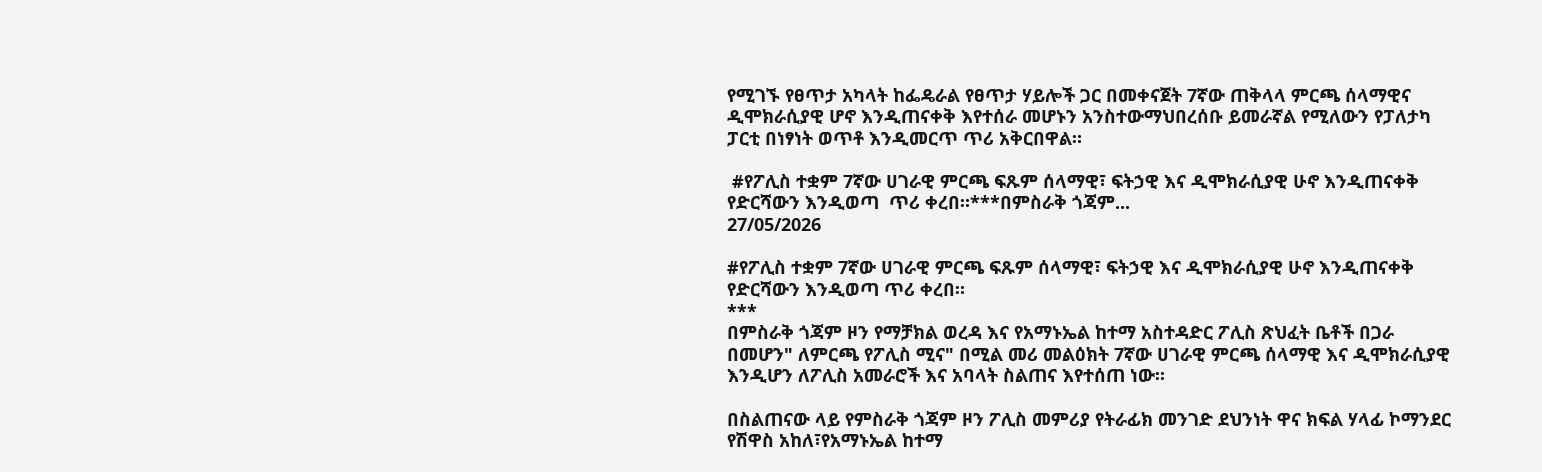የሚገኙ የፀጥታ አካላት ከፌዴራል የፀጥታ ሃይሎች ጋር በመቀናጀት 7ኛው ጠቅላላ ምርጫ ሰላማዊና ዲሞክራሲያዊ ሆኖ እንዲጠናቀቅ እየተሰራ መሆኑን አንስተውማህበረሰቡ ይመራኛል የሚለውን የፓለታካ ፓርቲ በነፃነት ወጥቶ እንዲመርጥ ጥሪ አቅርበዋል።

 #የፖሊስ ተቋም 7ኛው ሀገራዊ ምርጫ ፍጹም ሰላማዊ፣ ፍትኃዊ እና ዲሞክራሲያዊ ሁኖ እንዲጠናቀቅ የድርሻውን እንዲወጣ  ጥሪ ቀረበ።***በምስራቅ ጎጃም...
27/05/2026

#የፖሊስ ተቋም 7ኛው ሀገራዊ ምርጫ ፍጹም ሰላማዊ፣ ፍትኃዊ እና ዲሞክራሲያዊ ሁኖ እንዲጠናቀቅ የድርሻውን እንዲወጣ ጥሪ ቀረበ።
***
በምስራቅ ጎጃም ዞን የማቻክል ወረዳ እና የአማኑኤል ከተማ አስተዳድር ፖሊስ ጽህፈት ቤቶች በጋራ በመሆን" ለምርጫ የፖሊስ ሚና" በሚል መሪ መልዕክት 7ኛው ሀገራዊ ምርጫ ሰላማዊ እና ዲሞክራሲያዊ እንዲሆን ለፖሊስ አመራሮች እና አባላት ስልጠና እየተሰጠ ነው።

በስልጠናው ላይ የምስራቅ ጎጃም ዞን ፖሊስ መምሪያ የትራፊክ መንገድ ደህንነት ዋና ክፍል ሃላፊ ኮማንደር የሽዋስ አከለ፣የአማኑኤል ከተማ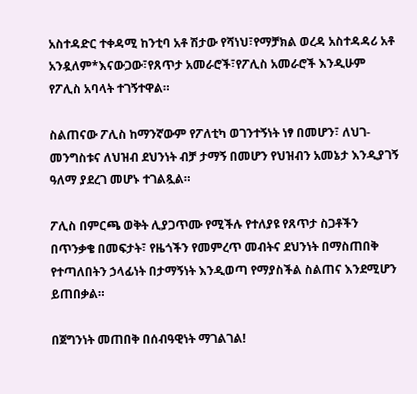አስተዳድር ተቀዳሚ ከንቲባ አቶ ሽታው የሻነህ፣የማቻክል ወረዳ አስተዳዳሪ አቶ አንዷለም*እናውጋው፣የጸጥታ አመራሮች፣የፖሊስ አመራሮች እንዲሁም የፖሊስ አባላት ተገኝተዋል።

ስልጠናው ፖሊስ ከማንኛውም የፖለቲካ ወገንተኝነት ነፃ በመሆን፣ ለህገ-መንግስቱና ለህዝብ ደህንነት ብቻ ታማኝ በመሆን የህዝብን አመኔታ እንዲያገኝ ዓለማ ያደረገ መሆኑ ተገልጿል።

ፖሊስ በምርጫ ወቅት ሊያጋጥሙ የሚችሉ የተለያዩ የጸጥታ ስጋቶችን በጥንቃቄ በመፍታት፣ የዜጎችን የመምረጥ መብትና ደህንነት በማስጠበቅ የተጣለበትን ኃላፊነት በታማኝነት እንዲወጣ የማያስችል ስልጠና እንደሚሆን ይጠበቃል።

በጀግንነት መጠበቅ በሰብዓዊነት ማገልገል!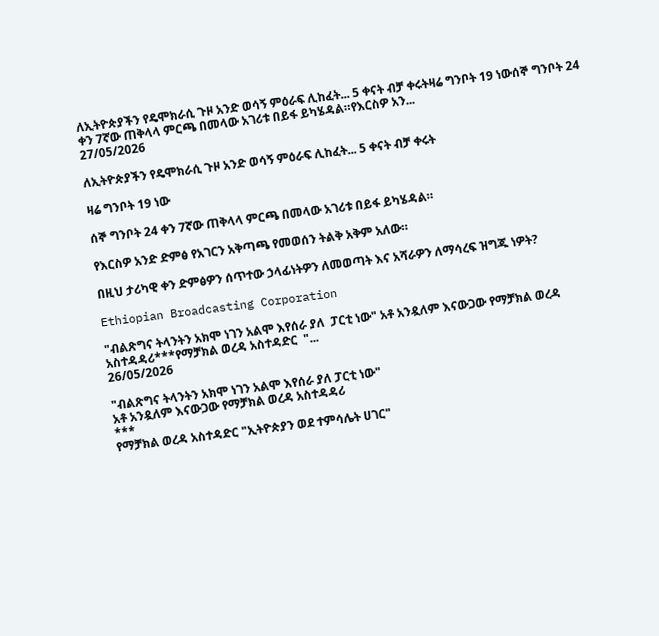ለኢትዮጵያችን የዴሞክራሲ ጉዞ አንድ ወሳኝ ምዕራፍ ሊከፈት... 5 ቀናት ብቻ ቀሩትዛሬ ግንቦት 19 ነውሰኞ ግንቦት 24 ቀን 7ኛው ጠቅላላ ምርጫ በመላው አገሪቱ በይፋ ይካሄዳል።የእርስዎ አን...
27/05/2026

ለኢትዮጵያችን የዴሞክራሲ ጉዞ አንድ ወሳኝ ምዕራፍ ሊከፈት... 5 ቀናት ብቻ ቀሩት

ዛሬ ግንቦት 19 ነው

ሰኞ ግንቦት 24 ቀን 7ኛው ጠቅላላ ምርጫ በመላው አገሪቱ በይፋ ይካሄዳል።

የእርስዎ አንድ ድምፅ የአገርን አቅጣጫ የመወሰን ትልቅ አቅም አለው።

በዚህ ታሪካዊ ቀን ድምፅዎን ሰጥተው ኃላፊነትዎን ለመወጣት እና አሻራዎን ለማሳረፍ ዝግጁ ነዎት?

Ethiopian Broadcasting Corporation

"ብልጽግና ትላንትን አክሞ ነገን አልሞ እየሰራ ያለ  ፓርቲ ነው" አቶ አንዷለም እናውጋው የማቻክል ወረዳ አስተዳዳሪ***የማቻክል ወረዳ አስተዳድር  "...
26/05/2026

"ብልጽግና ትላንትን አክሞ ነገን አልሞ እየሰራ ያለ ፓርቲ ነው"
አቶ አንዷለም እናውጋው የማቻክል ወረዳ አስተዳዳሪ
***
የማቻክል ወረዳ አስተዳድር "ኢትዮጵያን ወደ ተምሳሌት ሀገር"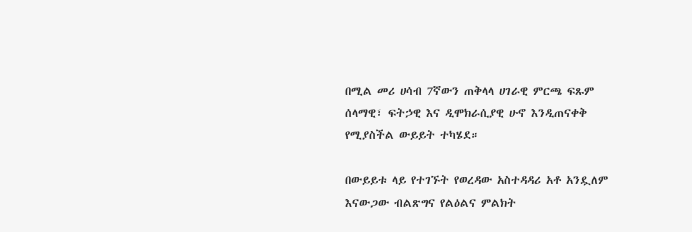በሚል መሪ ሀሳብ 7ኛውን ጠቅላላ ሀገራዊ ምርጫ ፍጹም ሰላማዊ፣ ፍትኃዊ እና ዲሞክራሲያዊ ሁኖ እንዲጠናቀቅ የሚያስችል ውይይት ተካሄደ።

በውይይቱ ላይ የተገኙት የወረዳው አስተዳዳሪ አቶ አንዷለም እናውጋው ብልጽግና የልዕልና ምልክት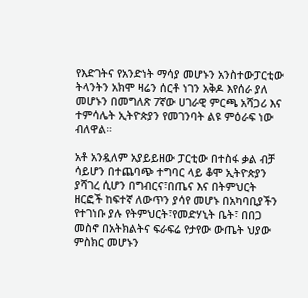የእድገትና የአንድነት ማሳያ መሆኑን አንስተውፓርቲው ትላንትን አክሞ ዛሬን ሰርቶ ነገን አቅዶ እየሰራ ያለ መሆኑን በመግለጽ 7ኛው ሀገራዊ ምርጫ አሻጋሪ እና ተምሳሌት ኢትዮጵያን የመገንባት ልዩ ምዕራፍ ነው ብለዋል።

አቶ አንዷለም አያይይዘው ፓርቲው በተስፋ ቃል ብቻ ሳይሆን በተጨባጭ ተግባር ላይ ቆሞ ኢትዮጵያን ያሻገረ ሲሆን በግብርና፣በጤና እና በትምህርት ዘርፎች ከፍተኛ ለውጥን ያሳየ መሆኑ በአካባቢያችን የተገነቡ ያሉ የትምህርት፣የመድሃኒት ቤት፣ በበጋ መስኖ በአትክልትና ፍራፍሬ የታየው ውጤት ህያው ምስክር መሆኑን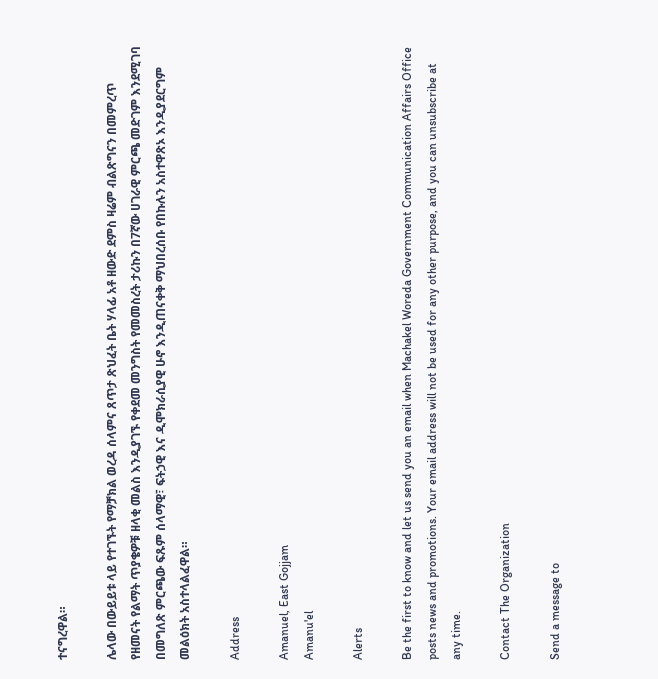ተናግረዋል።

ሌላው በውይይቱ ላይ የተገኙት የማቻክል ወረዳ ሰላምና ጸጥታ ጽህፈት ቤት ሃላፊ አቶ ዘውድ ደምስ ዛሬም ብልጽግናን በመምረጥ የዘመናት የልማት ጥያቄዎቹ ዘላቂ መልስ እንዲያገኙ የቀደመ መንግስት የመመስረት ታሪኩን በ7ኛው ሀገራዊ ምርጫ መድገም እንደሚገባ በመግለጽ ምርጫው ፍጹም ሰላማዊ፣ ፍትኃዊ እና ዲሞክራሲያዊ ሁኖ እንዲጠናቀቅ ማህበረሰቡ የበኩሉን አስተዋጽኦ እንዲያደርግም መልዕክት አስተላልፈዋል።

Address

Amanuel, East Gojjam
Amanu'el

Alerts

Be the first to know and let us send you an email when Machakel Woreda Government Communication Affairs Office posts news and promotions. Your email address will not be used for any other purpose, and you can unsubscribe at any time.

Contact The Organization

Send a message to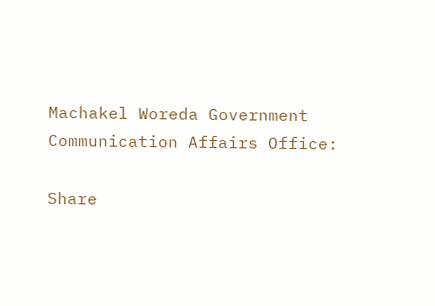Machakel Woreda Government Communication Affairs Office:

Share